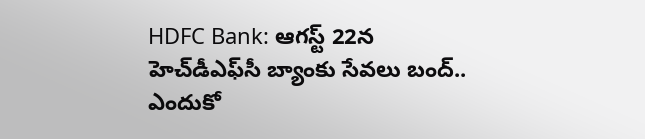HDFC Bank: ఆగస్ట్‌ 22న హెచ్‌డీఎఫ్‌సీ బ్యాంకు సేవలు బంద్‌.. ఎందుకో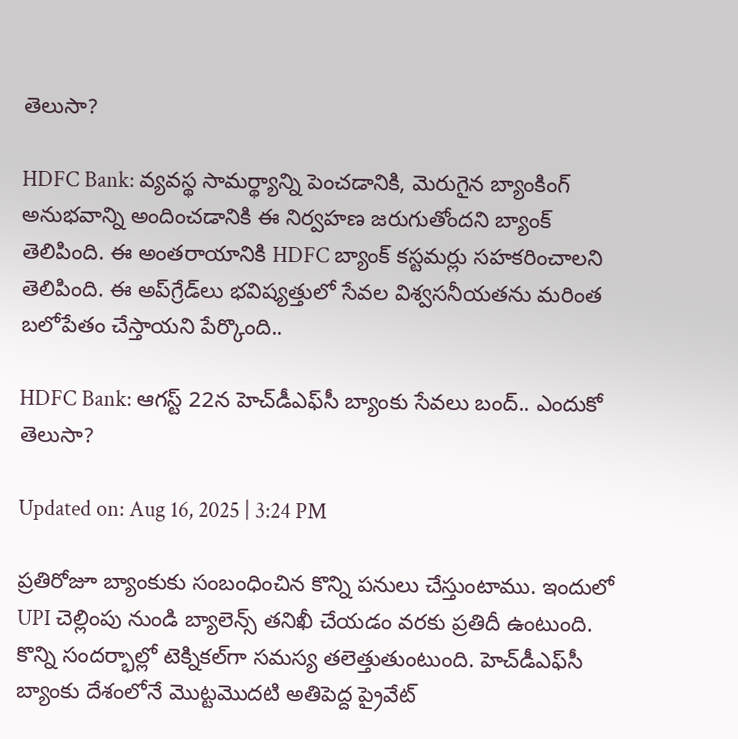తెలుసా?

HDFC Bank: వ్యవస్థ సామర్థ్యాన్ని పెంచడానికి, మెరుగైన బ్యాంకింగ్ అనుభవాన్ని అందించడానికి ఈ నిర్వహణ జరుగుతోందని బ్యాంక్ తెలిపింది. ఈ అంతరాయానికి HDFC బ్యాంక్ కస్టమర్లు సహకరించాలని తెలిపింది. ఈ అప్‌గ్రేడ్‌లు భవిష్యత్తులో సేవల విశ్వసనీయతను మరింత బలోపేతం చేస్తాయని పేర్కొంది..

HDFC Bank: ఆగస్ట్‌ 22న హెచ్‌డీఎఫ్‌సీ బ్యాంకు సేవలు బంద్‌.. ఎందుకో తెలుసా?

Updated on: Aug 16, 2025 | 3:24 PM

ప్రతిరోజూ బ్యాంకుకు సంబంధించిన కొన్ని పనులు చేస్తుంటాము. ఇందులో UPI చెల్లింపు నుండి బ్యాలెన్స్ తనిఖీ చేయడం వరకు ప్రతిదీ ఉంటుంది. కొన్ని సందర్భాల్లో టెక్నికల్‌గా సమస్య తలెత్తుతుంటుంది. హెచ్‌డీఎఫ్‌సీ బ్యాంకు దేశంలోనే మొట్టమొదటి అతిపెద్ద ప్రైవేట్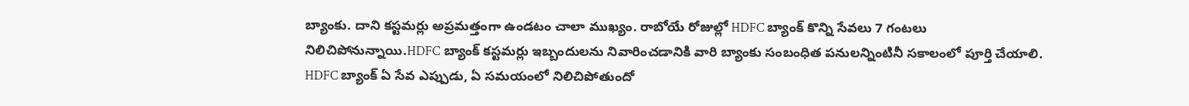బ్యాంకు. దాని కస్టమర్లు అప్రమత్తంగా ఉండటం చాలా ముఖ్యం. రాబోయే రోజుల్లో HDFC బ్యాంక్ కొన్ని సేవలు 7 గంటలు నిలిచిపోనున్నాయి.HDFC బ్యాంక్ కస్టమర్లు ఇబ్బందులను నివారించడానికి వారి బ్యాంకు సంబంధిత పనులన్నింటినీ సకాలంలో పూర్తి చేయాలి. HDFC బ్యాంక్ ఏ సేవ ఎప్పుడు, ఏ సమయంలో నిలిచిపోతుందో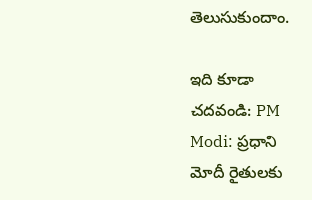తెలుసుకుందాం.

ఇది కూడా చదవండి: PM Modi: ప్రధాని మోదీ రైతులకు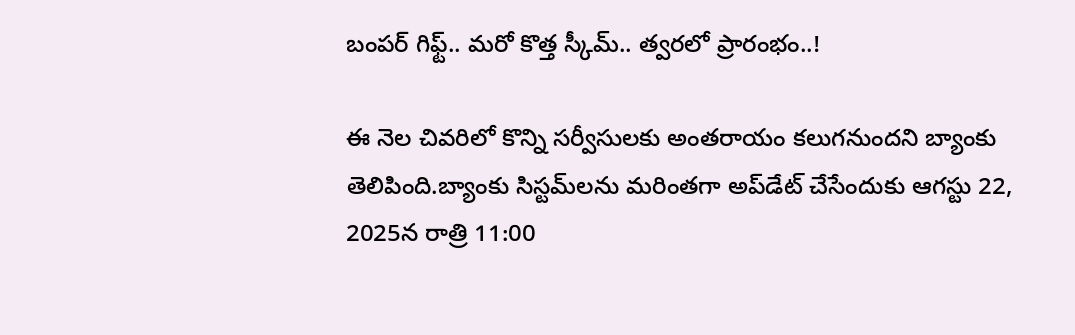బంపర్‌ గిఫ్ట్‌.. మరో కొత్త స్కీమ్.. త్వరలో ప్రారంభం..!

ఈ నెల చివరిలో కొన్ని సర్వీసులకు అంతరాయం కలుగనుందని బ్యాంకు తెలిపింది.బ్యాంకు సిస్టమ్‌లను మరింతగా అప్‌డేట్‌ చేసేందుకు ఆగస్టు 22, 2025న రాత్రి 11:00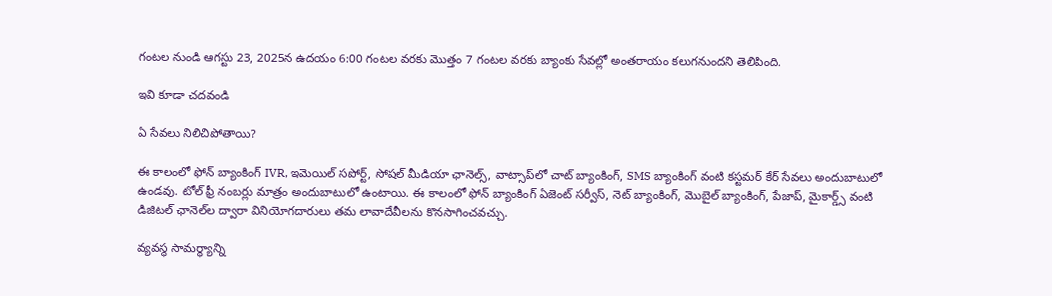గంటల నుండి ఆగస్టు 23, 2025న ఉదయం 6:00 గంటల వరకు మొత్తం 7 గంటల వరకు బ్యాంకు సేవల్లో అంతరాయం కలుగనుందని తెలిపింది.

ఇవి కూడా చదవండి

ఏ సేవలు నిలిచిపోతాయి?

ఈ కాలంలో ఫోన్ బ్యాంకింగ్ IVR, ఇమెయిల్ సపోర్ట్, సోషల్ మీడియా ఛానెల్స్, వాట్సాప్‌లో చాట్ బ్యాంకింగ్, SMS బ్యాంకింగ్ వంటి కస్టమర్ కేర్ సేవలు అందుబాటులో ఉండవు. టోల్‌ ఫ్రీ నంబర్లు మాత్రం అందుబాటులో ఉంటాయి. ఈ కాలంలో ఫోన్ బ్యాంకింగ్ ఏజెంట్ సర్వీస్, నెట్ బ్యాంకింగ్, మొబైల్ బ్యాంకింగ్, పేజాప్, మైకార్డ్స్ వంటి డిజిటల్ ఛానెల్‌ల ద్వారా వినియోగదారులు తమ లావాదేవీలను కొనసాగించవచ్చు.

వ్యవస్థ సామర్థ్యాన్ని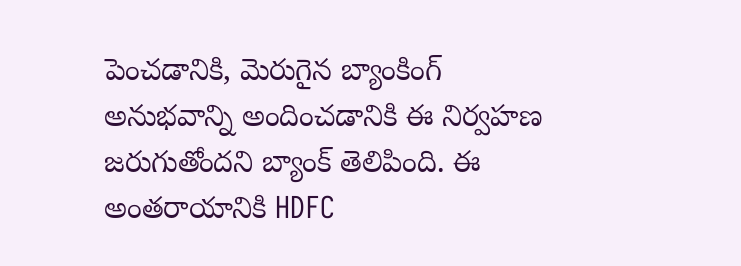పెంచడానికి, మెరుగైన బ్యాంకింగ్ అనుభవాన్ని అందించడానికి ఈ నిర్వహణ జరుగుతోందని బ్యాంక్ తెలిపింది. ఈ అంతరాయానికి HDFC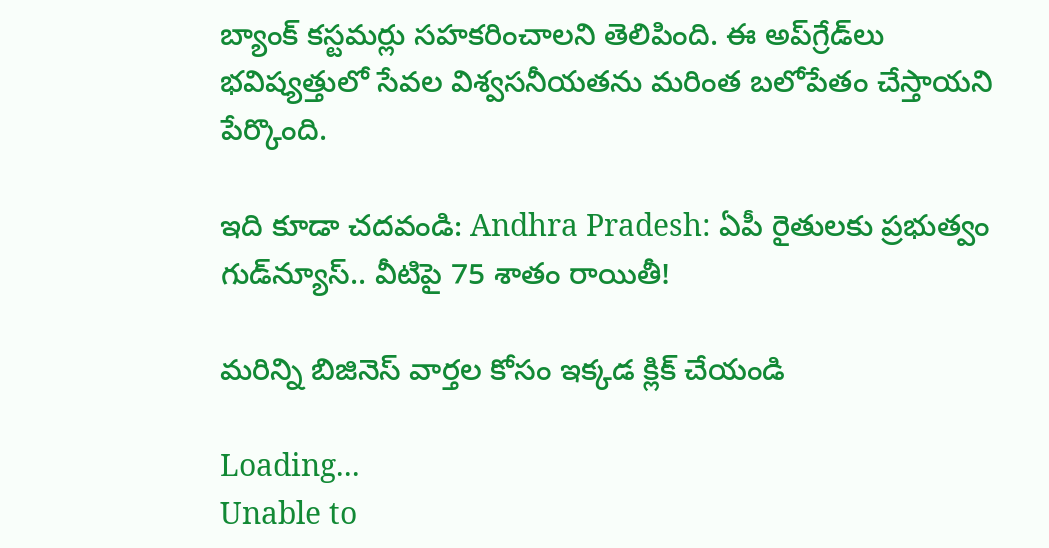బ్యాంక్ కస్టమర్లు సహకరించాలని తెలిపింది. ఈ అప్‌గ్రేడ్‌లు భవిష్యత్తులో సేవల విశ్వసనీయతను మరింత బలోపేతం చేస్తాయని పేర్కొంది.

ఇది కూడా చదవండి: Andhra Pradesh: ఏపీ రైతులకు ప్రభుత్వం గుడ్‌న్యూస్‌.. వీటిపై 75 శాతం రాయితీ!

మరిన్ని బిజినెస్ వార్తల కోసం ఇక్కడ క్లిక్ చేయండి

Loading...
Unable to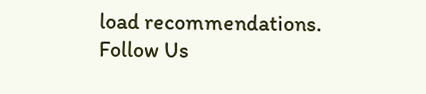load recommendations.
Follow Us